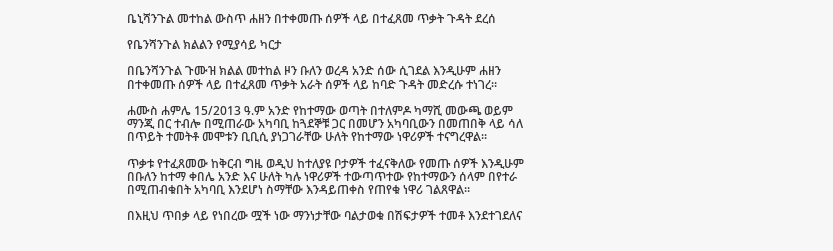ቤኒሻንጉል መተከል ውስጥ ሐዘን በተቀመጡ ሰዎች ላይ በተፈጸመ ጥቃት ጉዳት ደረሰ

የቤንሻንጉል ክልልን የሚያሳይ ካርታ

በቤንሻንጉል ጉሙዝ ክልል መተከል ዞን ቡለን ወረዳ አንድ ሰው ሲገደል እንዲሁም ሐዘን በተቀመጡ ሰዎች ላይ በተፈጸመ ጥቃት አራት ሰዎች ላይ ከባድ ጉዳት መድረሱ ተነገረ።

ሐሙስ ሐምሌ 15/2013 ዓ.ም አንድ የከተማው ወጣት በተለምዶ ካማሺ መውጫ ወይም ማንጂ በር ተብሎ በሚጠራው አካባቢ ከጓደኞቹ ጋር በመሆን አካባቢውን በመጠበቅ ላይ ሳለ በጥይት ተመትቶ መሞቱን ቢቢሲ ያነጋገራቸው ሁለት የከተማው ነዋሪዎች ተናግረዋል።

ጥቃቱ የተፈጸመው ከቅርብ ግዜ ወዲህ ከተለያዩ ቦታዎች ተፈናቅለው የመጡ ሰዎች እንዲሁም በቡለን ከተማ ቀበሌ አንድ እና ሁለት ካሉ ነዋሪዎች ተውጣጥተው የከተማውን ሰላም በየተራ በሚጠብቁበት አካባቢ እንደሆነ ስማቸው እንዳይጠቀስ የጠየቁ ነዋሪ ገልጸዋል።

በእዚህ ጥበቃ ላይ የነበረው ሟች ነው ማንነታቸው ባልታወቁ በሽፍታዎች ተመቶ እንደተገደለና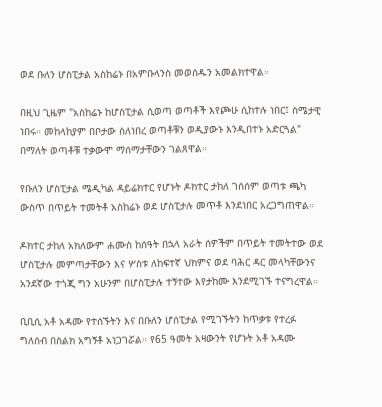ወደ ቡለን ሆስፒታል አስከሬኑ በአምቡላንስ መወሰዱን አመልክተዋል።

በዚህ ጊዜም "አስከሬኑ ከሆስፒታል ሲወጣ ወጣቶች እየጮሁ ሲከተሉ ነበር፤ ስሜታዊ ነበሩ። መከላከያም በቦታው ስለነበረ ወጣቶቹን ወዲያውኑ እንዲበተኑ አድርጓል" በማለት ወጣቶቹ ተቃውሞ ማሰማታቸውን ገልጸዋል።

የቡለን ሆስፒታል ሜዲካል ዳይሬክተር የሆኑት ዶክተር ታከለ ገሰሰም ወጣቱ ጫካ ውስጥ በጥይት ተመትቶ አስከሬኑ ወደ ሆስፒታሉ መጥቶ እንደነበር አረጋግጠዋል።

ዶክተር ታከለ አክለውም ሐሙስ ከሰዓት በኋላ አራት ሰዎችም በጥይት ተመትተው ወደ ሆስፒታሉ መምጣታቸውን እና ሦስቱ ለከፍተኛ ህክምና ወደ ባሕር ዳር መላካቸውንና አንደኛው ተጎጂ ግን አሁንም በሆስፒታሉ ተኝተው እየታከሙ እንደሚገኙ ተናግረዋል።

ቢቢሲ አቶ አዳሙ የተሰኙትን እና በቡለን ሆሰፒታል የሚገኙትን ከጥቃቱ የተረፉ ግለሰብ በስልክ አግኝቶ አነጋገሯል። የ65 ዓመት አዛውንት የሆኑት አቶ አዳሙ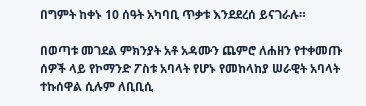በግምት ከቀኑ 10 ሰዓት አካባቢ ጥቃቱ እንደደረሰ ይናገራሉ።

በወጣቱ መገደል ምክንያት አቶ አዳሙን ጨምሮ ለሐዘን የተቀመጡ ሰዎች ላይ የኮማንድ ፖስቱ አባላት የሆኑ የመከላከያ ሠራዊት አባላት ተኩሰዋል ሲሉም ለቢቢሲ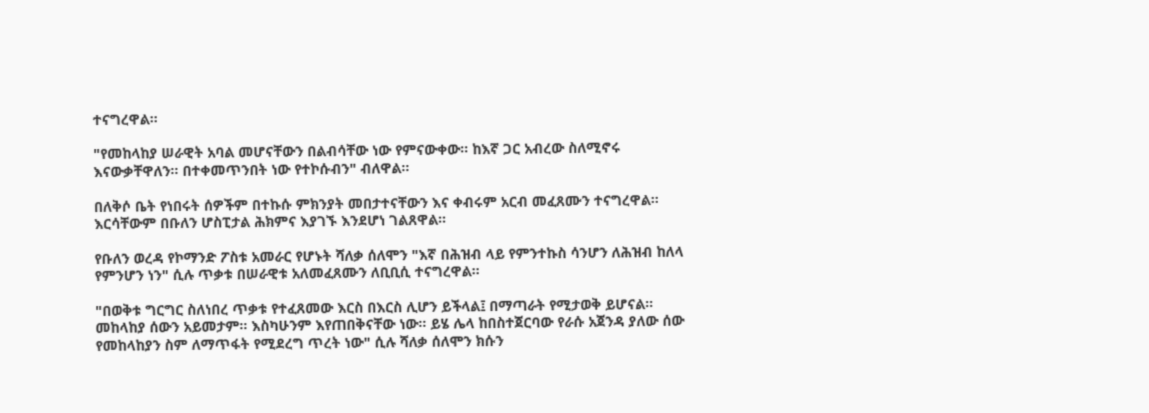ተናግረዋል።

"የመከላከያ ሠራዊት አባል መሆናቸውን በልብሳቸው ነው የምናውቀው። ከእኛ ጋር አብረው ስለሚኖሩ እናውቃቸዋለን። በተቀመጥንበት ነው የተኮሱብን" ብለዋል።

በለቅሶ ቤት የነበሩት ሰዎችም በተኩሱ ምክንያት መበታተናቸውን እና ቀብሩም አርብ መፈጸሙን ተናግረዋል። እርሳቸውም በቡለን ሆስፒታል ሕክምና እያገኙ እንደሆነ ገልጸዋል።

የቡለን ወረዳ የኮማንድ ፖስቱ አመራር የሆኑት ሻለቃ ሰለሞን "እኛ በሕዝብ ላይ የምንተኩስ ሳንሆን ለሕዝብ ከለላ የምንሆን ነን" ሲሉ ጥቃቱ በሠራዊቱ አለመፈጸሙን ለቢቢሲ ተናግረዋል።

"በወቅቱ ግርግር ስለነበረ ጥቃቱ የተፈጸመው እርስ በእርስ ሊሆን ይችላል፤ በማጣራት የሚታወቅ ይሆናል። መከላከያ ሰውን አይመታም። እስካሁንም እየጠበቅናቸው ነው። ይሄ ሌላ ከበስተጀርባው የራሱ አጀንዳ ያለው ሰው የመከላከያን ስም ለማጥፋት የሚደረግ ጥረት ነው" ሲሉ ሻለቃ ሰለሞን ክሱን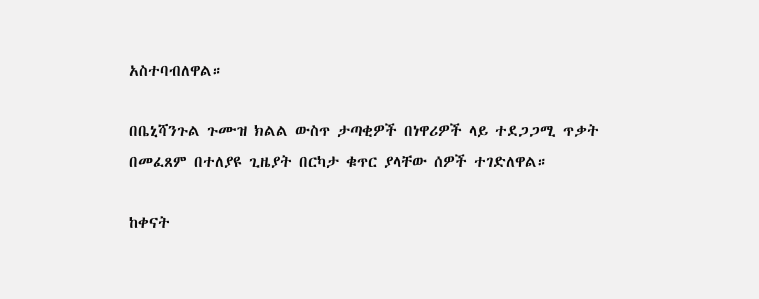አስተባብለዋል።

በቤኒሻንጉል ጉሙዝ ክልል ውስጥ ታጣቂዎች በነዋሪዎች ላይ ተደጋጋሚ ጥቃት በመፈጸም በተለያዩ ጊዜያት በርካታ ቁጥር ያላቸው ሰዎች ተገድለዋል።

ከቀናት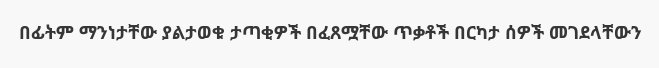በፊትም ማንነታቸው ያልታወቁ ታጣቂዎች በፈጸሟቸው ጥቃቶች በርካታ ሰዎች መገደላቸውን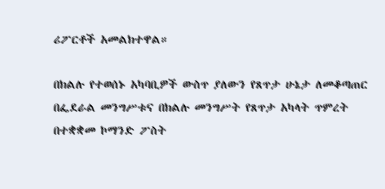ሪፖርቶች አመልክተዋል።

በክልሉ የተወሰኑ አካባቢዎች ውስጥ ያለውን የጸጥታ ሁኔታ ለመቆጣጠር በፌደራል መንግሥቱና በክልሉ መንግሥት የጸጥታ አካላት ጥምረት በተቋቋመ ኮማንድ ፖስት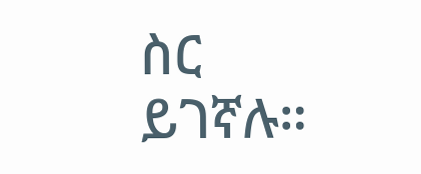ስር ይገኛሉ።